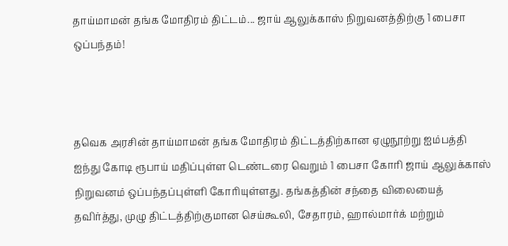தாய்மாமன் தங்க மோதிரம் திட்டம்... ஜாய் ஆலுக்காஸ் நிறுவனத்திற்கு 1 பைசா ஒப்பந்தம்!



தவெக அரசின் தாய்மாமன் தங்க மோதிரம் திட்டத்திற்கான ஏழுநூற்று ஐம்பத்தி ஐந்து கோடி ரூபாய் மதிப்புள்ள டெண்டரை வெறும் 1 பைசா கோரி ஜாய் ஆலுக்காஸ் நிறுவனம் ஒப்பந்தப்புள்ளி கோரியுள்ளது. தங்கத்தின் சந்தை விலையைத் தவிர்த்து, முழு திட்டத்திற்குமான செய்கூலி, சேதாரம், ஹால்மார்க் மற்றும்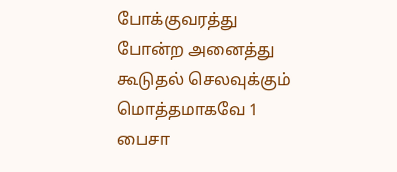போக்குவரத்து போன்ற அனைத்து கூடுதல் செலவுக்கும் மொத்தமாகவே 1 பைசா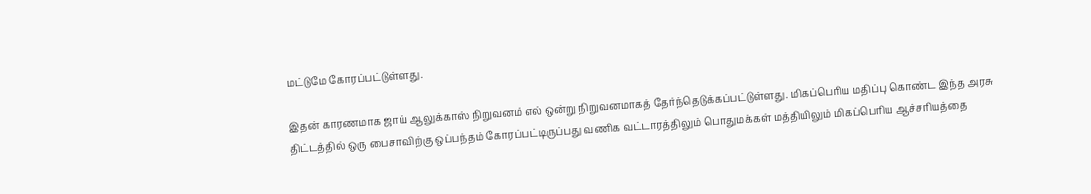மட்டுமே கோரப்பட்டுள்ளது.

இதன் காரணமாக ஜாய் ஆலுக்காஸ் நிறுவனம் எல் ஒன்று நிறுவனமாகத் தேர்ந்தெடுக்கப்பட்டுள்ளது. மிகப்பெரிய மதிப்பு கொண்ட இந்த அரசு திட்டத்தில் ஒரு பைசாவிற்கு ஒப்பந்தம் கோரப்பட்டிருப்பது வணிக வட்டாரத்திலும் பொதுமக்கள் மத்தியிலும் மிகப்பெரிய ஆச்சரியத்தை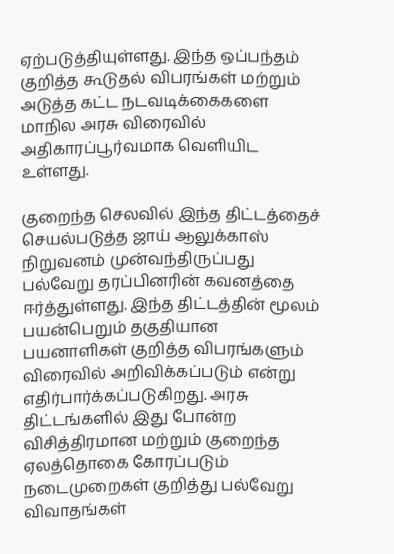ஏற்படுத்தியுள்ளது. இந்த ஒப்பந்தம் குறித்த கூடுதல் விபரங்கள் மற்றும் அடுத்த கட்ட நடவடிக்கைகளை மாநில அரசு விரைவில் அதிகாரப்பூர்வமாக வெளியிட உள்ளது.

குறைந்த செலவில் இந்த திட்டத்தைச் செயல்படுத்த ஜாய் ஆலுக்காஸ் நிறுவனம் முன்வந்திருப்பது பல்வேறு தரப்பினரின் கவனத்தை ஈர்த்துள்ளது. இந்த திட்டத்தின் மூலம் பயன்பெறும் தகுதியான பயனாளிகள் குறித்த விபரங்களும் விரைவில் அறிவிக்கப்படும் என்று எதிர்பார்க்கப்படுகிறது. அரசு திட்டங்களில் இது போன்ற விசித்திரமான மற்றும் குறைந்த ஏலத்தொகை கோரப்படும் நடைமுறைகள் குறித்து பல்வேறு விவாதங்கள்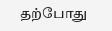தற்போது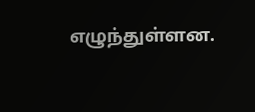எழுந்துள்ளன.